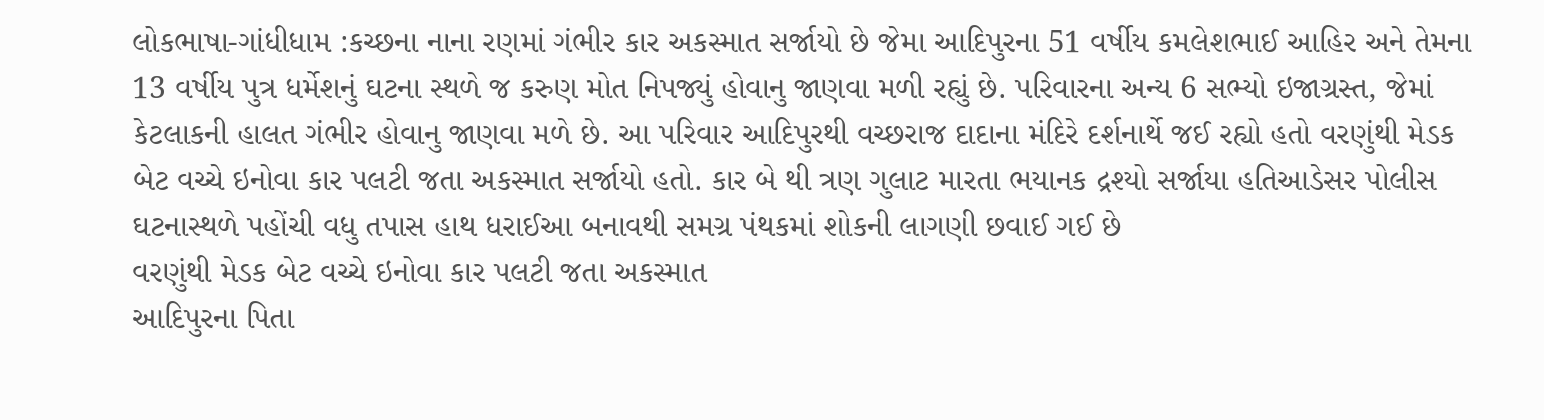લોકભાષા-ગાંધીધામ :કચ્છના નાના રણમાં ગંભીર કાર અકસ્માત સર્જાયો છે જેમા આદિપુરના 51 વર્ષીય કમલેશભાઈ આહિર અને તેમના 13 વર્ષીય પુત્ર ધર્મેશનું ઘટના સ્થળે જ કરુણ મોત નિપજ્યું હોવાનુ જાણવા મળી રહ્યું છે. પરિવારના અન્ય 6 સભ્યો ઇજાગ્રસ્ત, જેમાં કેટલાકની હાલત ગંભીર હોવાનુ જાણવા મળે છે. આ પરિવાર આદિપુરથી વચ્છરાજ દાદાના મંદિરે દર્શનાર્થે જઈ રહ્યો હતો વરણુંથી મેડક બેટ વચ્ચે ઇનોવા કાર પલટી જતા અકસ્માત સર્જાયો હતો. કાર બે થી ત્રણ ગુલાટ મારતા ભયાનક દ્રશ્યો સર્જાયા હતિઆડેસર પોલીસ ઘટનાસ્થળે પહોંચી વધુ તપાસ હાથ ધરાઈઆ બનાવથી સમગ્ર પંથકમાં શોકની લાગણી છવાઈ ગઈ છે
વરણુંથી મેડક બેટ વચ્ચે ઇનોવા કાર પલટી જતા અકસ્માત
આદિપુરના પિતા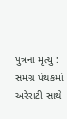પુત્રના મૃત્યુ : સમગ્ર પંથકમાં અરેરાટી સાથે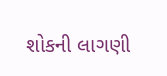શોકની લાગણી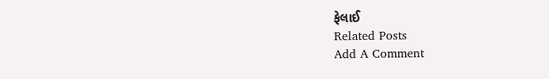ફેલાઈ
Related Posts
Add A Comment